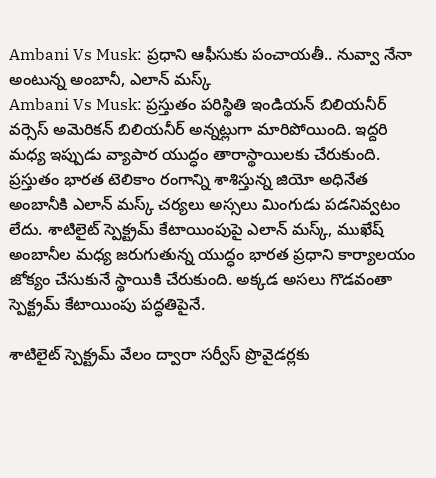Ambani Vs Musk: ప్రధాని ఆఫీసుకు పంచాయతీ.. నువ్వా నేనా అంటున్న అంబానీ, ఎలాన్ మస్క్
Ambani Vs Musk: ప్రస్తుతం పరిస్థితి ఇండియన్ బిలియనీర్ వర్సెస్ అమెరికన్ బిలియనీర్ అన్నట్లుగా మారిపోయింది. ఇద్దరి మధ్య ఇప్పుడు వ్యాపార యుద్ధం తారాస్థాయిలకు చేరుకుంది.
ప్రస్తుతం భారత టెలికాం రంగాన్ని శాశిస్తున్న జియో అధినేత అంబానీకి ఎలాన్ మస్క్ చర్యలు అస్సలు మింగుడు పడనివ్వటం లేదు. శాటిలైట్ స్పెక్ట్రమ్ కేటాయింపుపై ఎలాన్ మస్క్, ముఖేష్ అంబానీల మధ్య జరుగుతున్న యుద్ధం భారత ప్రధాని కార్యాలయం జోక్యం చేసుకునే స్థాయికి చేరుకుంది. అక్కడ అసలు గొడవంతా స్పెక్ట్రమ్ కేటాయింపు పద్ధతిపైనే.

శాటిలైట్ స్పెక్ట్రమ్ వేలం ద్వారా సర్వీస్ ప్రొవైడర్లకు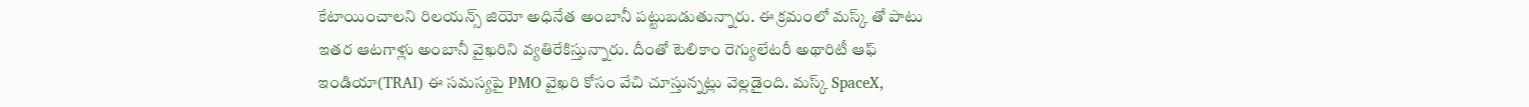కేటాయించాలని రిలయన్స్ జియో అధినేత అంబానీ పట్టుబడుతున్నారు. ఈ క్రమంలో మస్క్ తో పాటు ఇతర ఆటగాళ్లు అంబానీ వైఖరిని వ్యతిరేకిస్తున్నారు. దీంతో టెలికాం రెగ్యులేటరీ అథారిటీ ఆఫ్ ఇండియా(TRAI) ఈ సమస్యపై PMO వైఖరి కోసం వేచి చూస్తున్నట్లు వెల్లడైంది. మస్క్ SpaceX,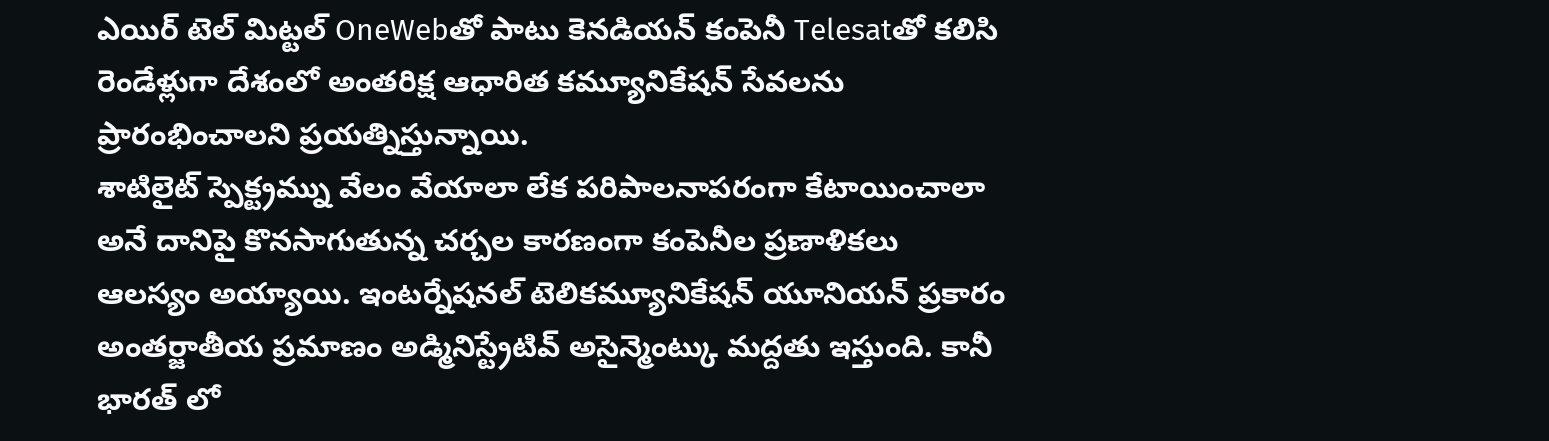ఎయిర్ టెల్ మిట్టల్ OneWebతో పాటు కెనడియన్ కంపెనీ Telesatతో కలిసి రెండేళ్లుగా దేశంలో అంతరిక్ష ఆధారిత కమ్యూనికేషన్ సేవలను ప్రారంభించాలని ప్రయత్నిస్తున్నాయి.
శాటిలైట్ స్పెక్ట్రమ్ను వేలం వేయాలా లేక పరిపాలనాపరంగా కేటాయించాలా అనే దానిపై కొనసాగుతున్న చర్చల కారణంగా కంపెనీల ప్రణాళికలు ఆలస్యం అయ్యాయి. ఇంటర్నేషనల్ టెలికమ్యూనికేషన్ యూనియన్ ప్రకారం అంతర్జాతీయ ప్రమాణం అడ్మినిస్ట్రేటివ్ అసైన్మెంట్కు మద్దతు ఇస్తుంది. కానీ భారత్ లో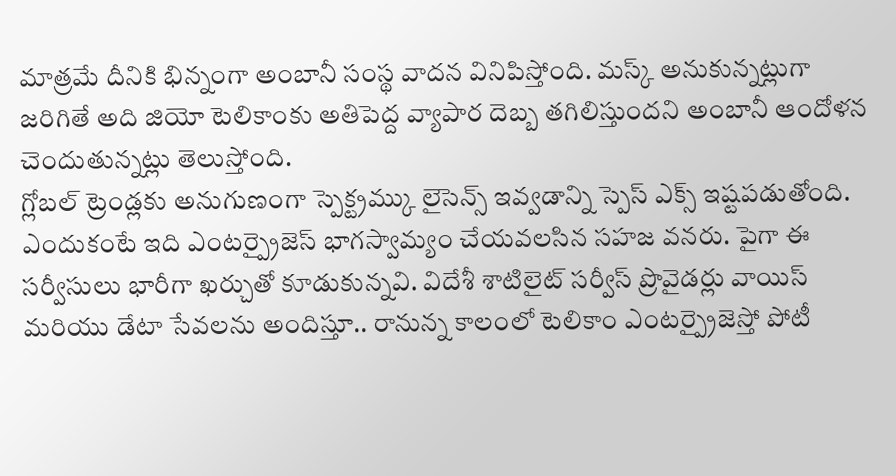మాత్రమే దీనికి భిన్నంగా అంబానీ సంస్థ వాదన వినిపిస్తోంది. మస్క్ అనుకున్నట్లుగా జరిగితే అది జియో టెలికాంకు అతిపెద్ద వ్యాపార దెబ్బ తగిలిస్తుందని అంబానీ ఆందోళన చెందుతున్నట్లు తెలుస్తోంది.
గ్లోబల్ ట్రెండ్లకు అనుగుణంగా స్పెక్ట్రమ్కు లైసెన్స్ ఇవ్వడాన్ని స్పెస్ ఎక్స్ ఇష్టపడుతోంది. ఎందుకంటే ఇది ఎంటర్ప్రైజెస్ భాగస్వామ్యం చేయవలసిన సహజ వనరు. పైగా ఈ సర్వీసులు భారీగా ఖర్చుతో కూడుకున్నవి. విదేశీ శాటిలైట్ సర్వీస్ ప్రొవైడర్లు వాయిస్ మరియు డేటా సేవలను అందిస్తూ.. రానున్న కాలంలో టెలికాం ఎంటర్ప్రైజెస్తో పోటీ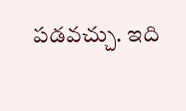పడవచ్చు. ఇది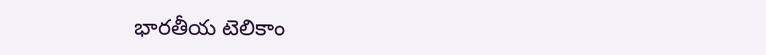భారతీయ టెలికాం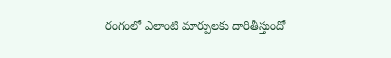రంగంలో ఎలాంటి మార్పులకు దారితీస్తుందో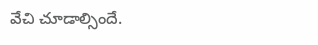వేచి చూడాల్సిందే.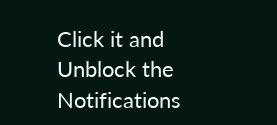Click it and Unblock the Notifications